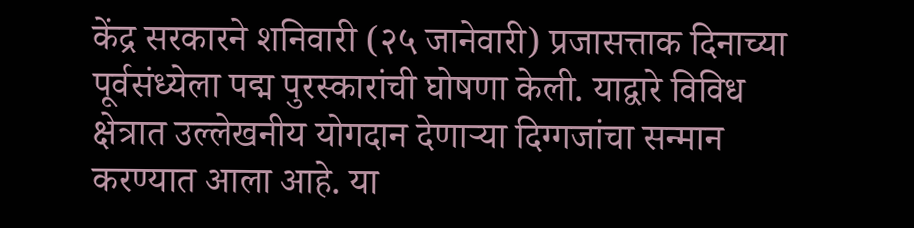केंद्र सरकारने शनिवारी (२५ जानेवारी) प्रजासत्ताक दिनाच्या पूर्वसंध्येला पद्म पुरस्कारांची घोषणा केली. याद्वारे विविध क्षेत्रात उल्लेखनीय योगदान देणाऱ्या दिग्गजांचा सन्मान करण्यात आला आहे. या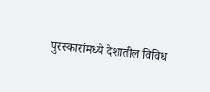पुरस्कारांमध्ये देशातील विविध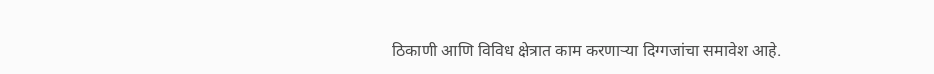ठिकाणी आणि विविध क्षेत्रात काम करणाऱ्या दिग्गजांचा समावेश आहे.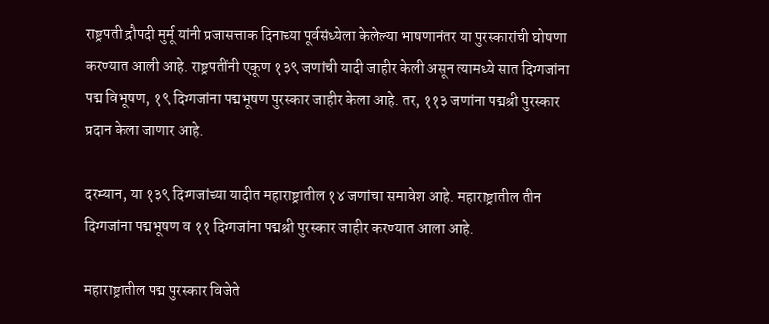राष्ट्रपती द्रौपदी मुर्मू यांनी प्रजासत्ताक दिनाच्या पूर्वसंध्येला केलेल्या भाषणानंतर या पुरस्कारांची घोषणा करण्यात आली आहे. राष्ट्रपतींनी एकूण १३९ जणांची यादी जाहीर केली असून त्यामध्ये सात दिग्गजांना पद्म विभूषण, १९ दिग्गजांना पद्मभूषण पुरस्कार जाहीर केला आहे. तर, ११३ जणांना पद्मश्री पुरस्कार प्रदान केला जाणार आहे.

दरम्यान, या १३९ दिग्गजांच्या यादीत महाराष्ट्रातील १४ जणांचा समावेश आहे. महाराष्ट्रातील तीन दिग्गजांना पद्मभूषण व ११ दिग्गजांना पद्मश्री पुरस्कार जाहीर करण्यात आला आहे.

महाराष्ट्रातील पद्म पुरस्कार विजेते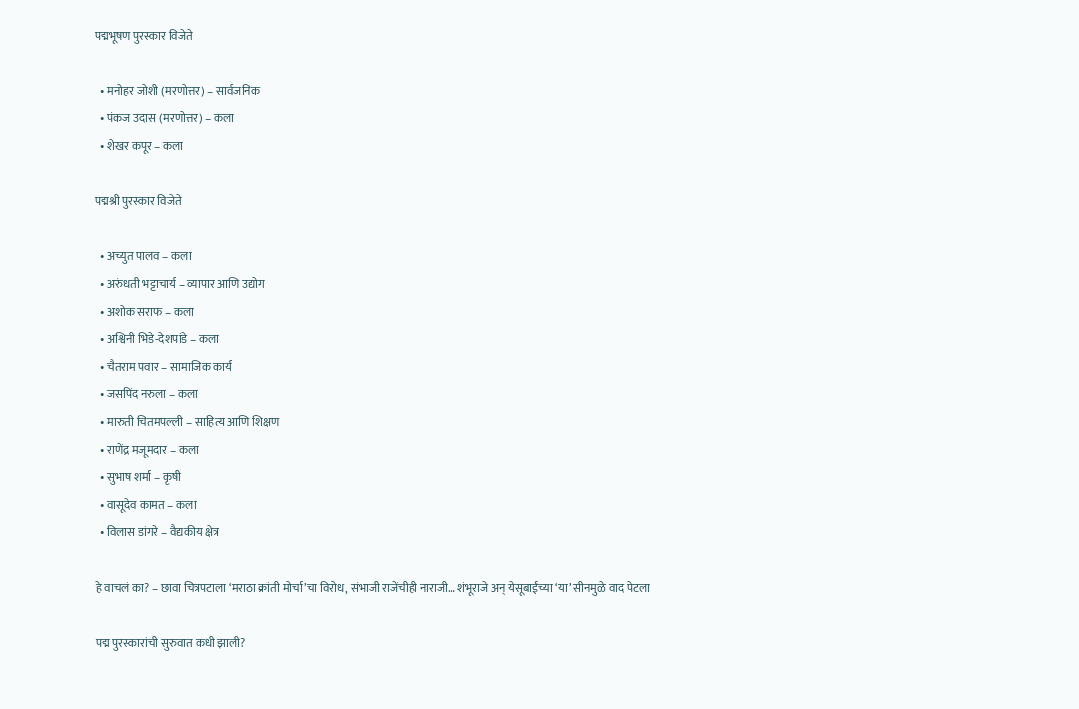पद्मभूषण पुरस्कार विजेते

  • मनोहर जोशी (मरणोत्तर) – सार्वजनिक
  • पंकज उदास (मरणोत्तर) – कला
  • शेखर कपूर – कला

पद्मश्री पुरस्कार विजेते

  • अच्युत पालव – कला
  • अरुंधती भट्टाचार्य – व्यापार आणि उद्योग
  • अशोक सराफ – कला
  • अश्विनी भिडे-देशपांडे – कला
  • चैतराम पवार – सामाजिक कार्य
  • जसपिंद नरुला – कला
  • मारुती चितमपल्ली – साहित्य आणि शिक्षण
  • राणेंद्र मजूमदार – कला
  • सुभाष शर्मा – कृषी
  • वासूदेव कामत – कला
  • विलास डांगरे – वैद्यकीय क्षेत्र

हे वाचलं का? – छावा चित्रपटाला ‘मराठा क्रांती मोर्चा’चा विरोध, संभाजी राजेंचीही नाराजी… शंभूराजे अन् येसूबाईंच्या ‘या’ सीनमुळे वाद पेटला

पद्म पुरस्कारांची सुरुवात कधी झाली?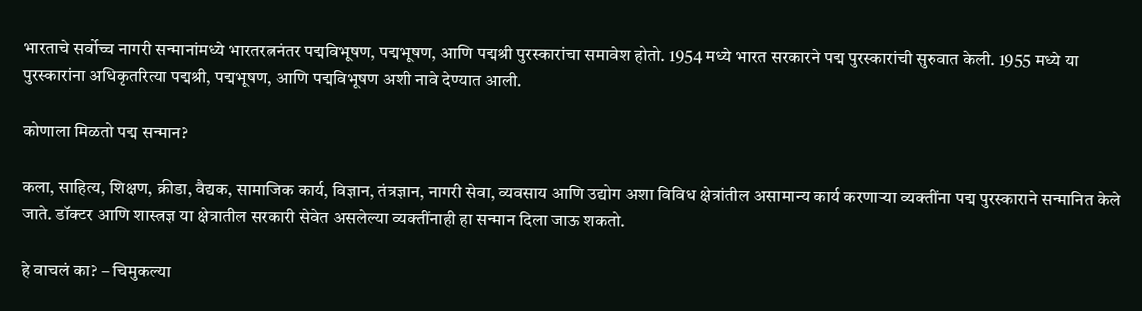भारताचे सर्वोच्च नागरी सन्मानांमध्ये भारतरत्ननंतर पद्मविभूषण, पद्मभूषण, आणि पद्मश्री पुरस्कारांचा समावेश होतो. 1954 मध्ये भारत सरकारने पद्म पुरस्कारांची सुरुवात केली. 1955 मध्ये या पुरस्कारांना अधिकृतरित्या पद्मश्री, पद्मभूषण, आणि पद्मविभूषण अशी नावे देण्यात आली.

कोणाला मिळतो पद्म सन्मान?

कला, साहित्य, शिक्षण, क्रीडा, वैद्यक, सामाजिक कार्य, विज्ञान, तंत्रज्ञान, नागरी सेवा, व्यवसाय आणि उद्योग अशा विविध क्षेत्रांतील असामान्य कार्य करणाऱ्या व्यक्तींना पद्म पुरस्काराने सन्मानित केले जाते. डॉक्टर आणि शास्त्रज्ञ या क्षेत्रातील सरकारी सेवेत असलेल्या व्यक्तींनाही हा सन्मान दिला जाऊ शकतो.

हे वाचलं का? – चिमुकल्या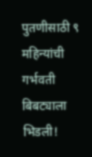पुतणीसाठी ९ महिन्यांची गर्भवती बिबट्याला भिडली!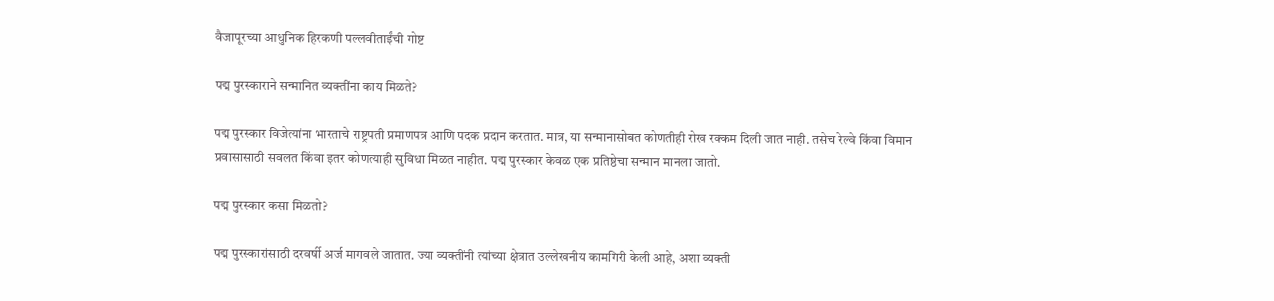वैजापूरच्या आधुनिक हिरकणी पल्लवीताईंची गोष्ट

पद्म पुरस्काराने सन्मानित व्यक्तींना काय मिळते?

पद्म पुरस्कार विजेत्यांना भारताचे राष्ट्रपती प्रमाणपत्र आणि पदक प्रदान करतात. मात्र, या सन्मानासोबत कोणतीही रोख रक्कम दिली जात नाही. तसेच रेल्वे किंवा विमान प्रवासासाठी सवलत किंवा इतर कोणत्याही सुविधा मिळत नाहीत. पद्म पुरस्कार केवळ एक प्रतिष्ठेचा सन्मान मानला जातो.

पद्म पुरस्कार कसा मिळतो?

पद्म पुरस्कारांसाठी दरवर्षी अर्ज मागवले जातात. ज्या व्यक्तींनी त्यांच्या क्षेत्रात उल्लेखनीय कामगिरी केली आहे, अशा व्यक्ती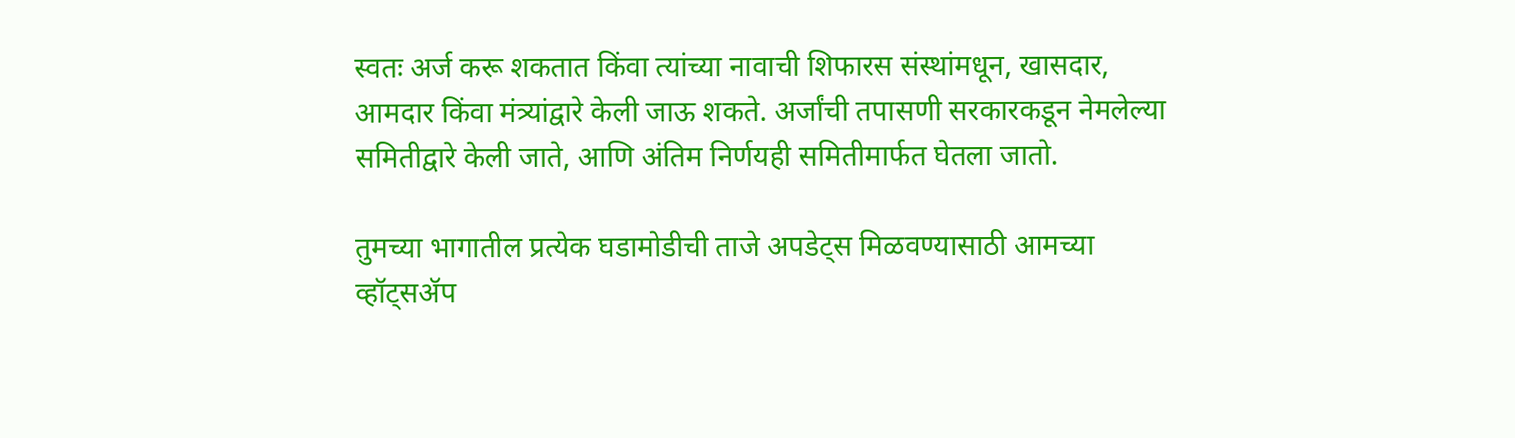स्वतः अर्ज करू शकतात किंवा त्यांच्या नावाची शिफारस संस्थांमधून, खासदार, आमदार किंवा मंत्र्यांद्वारे केली जाऊ शकते. अर्जांची तपासणी सरकारकडून नेमलेल्या समितीद्वारे केली जाते, आणि अंतिम निर्णयही समितीमार्फत घेतला जातो.

तुमच्या भागातील प्रत्येक घडामोडीची ताजे अपडेट्स मिळवण्यासाठी आमच्या व्हॉट्सॲप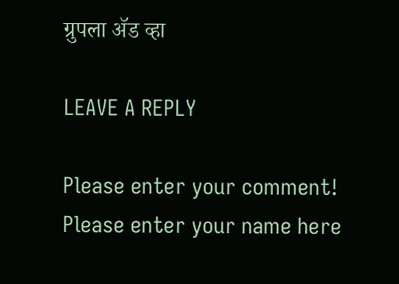ग्रुपला ॲड व्हा

LEAVE A REPLY

Please enter your comment!
Please enter your name here